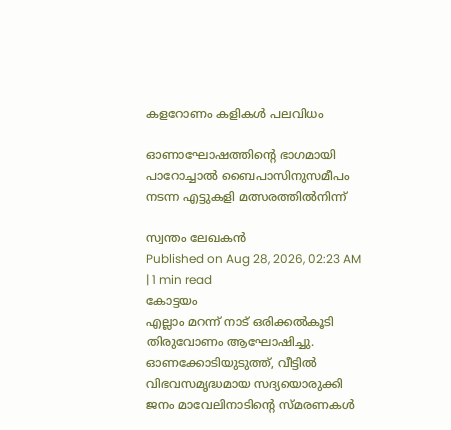കളറോണം കളികൾ പലവിധം

ഓണാഘോഷത്തിന്റെ ഭാഗമായി പാറോച്ചാൽ ബൈപാസിനുസമീപം നടന്ന എട്ടുകളി മത്സരത്തിൽനിന്ന്

സ്വന്തം ലേഖകൻ
Published on Aug 28, 2026, 02:23 AM | 1 min read
കോട്ടയം
എല്ലാം മറന്ന് നാട് ഒരിക്കൽകൂടി തിരുവോണം ആഘോഷിച്ചു. ഓണക്കോടിയുടുത്ത്, വീട്ടിൽ വിഭവസമൃദ്ധമായ സദ്യയൊരുക്കി ജനം മാവേലിനാടിന്റെ സ്മരണകൾ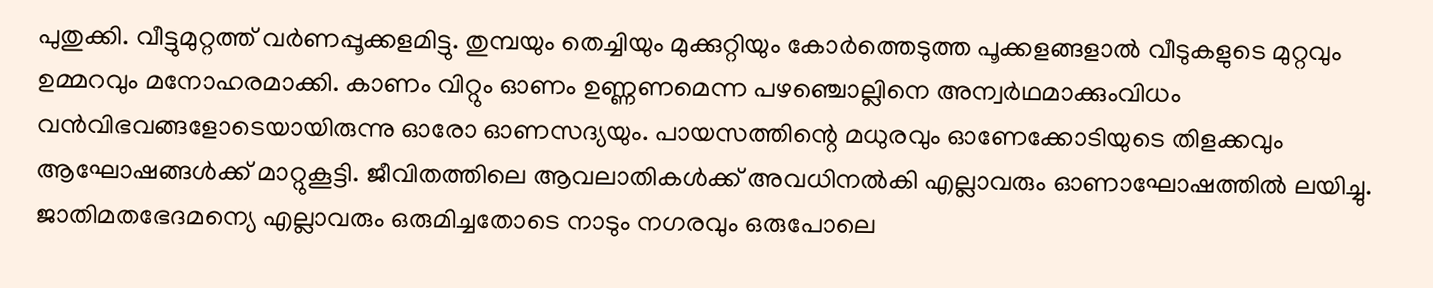പുതുക്കി. വീട്ടുമുറ്റത്ത് വർണപ്പൂക്കളമിട്ടു. തുമ്പയും തെച്ചിയും മുക്കുറ്റിയും കോർത്തെടുത്ത പൂക്കളങ്ങളാൽ വീടുകളുടെ മുറ്റവും ഉമ്മറവും മനോഹരമാക്കി. കാണം വിറ്റും ഓണം ഉണ്ണണമെന്ന പഴഞ്ചൊല്ലിനെ അന്വർഥമാക്കുംവിധം വൻവിഭവങ്ങളോടെയായിരുന്നു ഓരോ ഓണസദ്യയും. പായസത്തിന്റെ മധുരവും ഓണേക്കോടിയുടെ തിളക്കവും ആഘോഷങ്ങൾക്ക് മാറ്റുകൂട്ടി. ജീവിതത്തിലെ ആവലാതികൾക്ക് അവധിനൽകി എല്ലാവരും ഓണാഘോഷത്തിൽ ലയിച്ചു. ജാതിമതഭേദമന്യെ എല്ലാവരും ഒരുമിച്ചതോടെ നാടും നഗരവും ഒരുപോലെ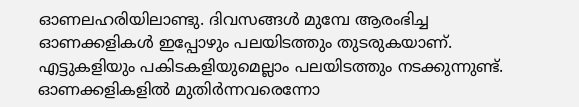ഓണലഹരിയിലാണ്ടു. ദിവസങ്ങൾ മുമ്പേ ആരംഭിച്ച ഓണക്കളികൾ ഇപ്പോഴും പലയിടത്തും തുടരുകയാണ്. എട്ടുകളിയും പകിടകളിയുമെല്ലാം പലയിടത്തും നടക്കുന്നുണ്ട്. ഓണക്കളികളിൽ മുതിർന്നവരെന്നോ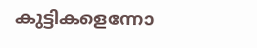കുട്ടികളെന്നോ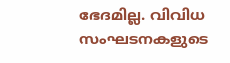ഭേദമില്ല. വിവിധ സംഘടനകളുടെ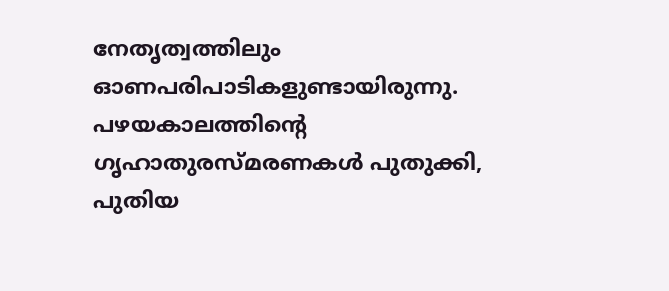നേതൃത്വത്തിലും ഓണപരിപാടികളുണ്ടായിരുന്നു. പഴയകാലത്തിന്റെ ഗൃഹാതുരസ്മരണകൾ പുതുക്കി, പുതിയ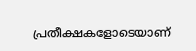പ്രതീക്ഷകളോടെയാണ്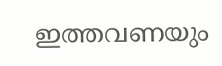ഇത്തവണയും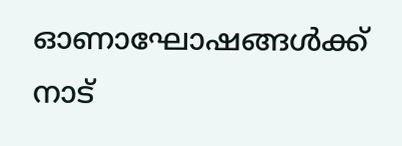ഓണാഘോഷങ്ങൾക്ക് നാട്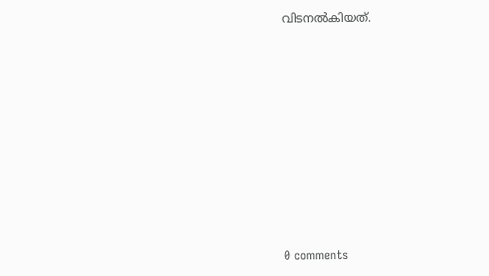വിടനൽകിയത്.










0 comments